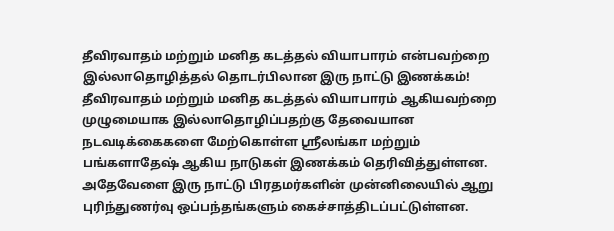தீவிரவாதம் மற்றும் மனித கடத்தல் வியாபாரம் என்பவற்றை இல்லாதொழித்தல் தொடர்பிலான இரு நாட்டு இணக்கம்!
தீவிரவாதம் மற்றும் மனித கடத்தல் வியாபாரம் ஆகியவற்றை முழுமையாக இல்லாதொழிப்பதற்கு தேவையான நடவடிக்கைகளை மேற்கொள்ள ஸ்ரீலங்கா மற்றும் பங்களாதேஷ் ஆகிய நாடுகள் இணக்கம் தெரிவித்துள்ளன.
அதேவேளை இரு நாட்டு பிரதமர்களின் முன்னிலையில் ஆறு புரிந்துணர்வு ஒப்பந்தங்களும் கைச்சாத்திடப்பட்டுள்ளன.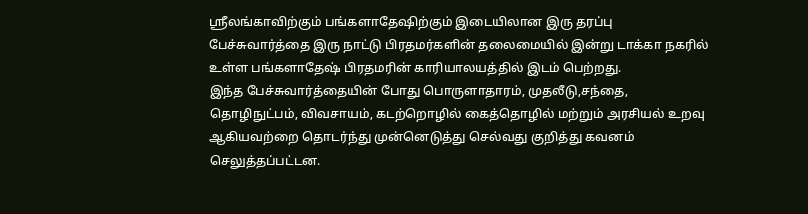ஸ்ரீலங்காவிற்கும் பங்களாதேஷிற்கும் இடையிலான இரு தரப்பு பேச்சுவார்த்தை இரு நாட்டு பிரதமர்களின் தலைமையில் இன்று டாக்கா நகரில் உள்ள பங்களாதேஷ் பிரதமரின் காரியாலயத்தில் இடம் பெற்றது.
இந்த பேச்சுவார்த்தையின் போது பொருளாதாரம், முதலீடு,சந்தை, தொழிநுட்பம், விவசாயம், கடற்றொழில் கைத்தொழில் மற்றும் அரசியல் உறவு ஆகியவற்றை தொடர்ந்து முன்னெடுத்து செல்வது குறித்து கவனம் செலுத்தப்பட்டன.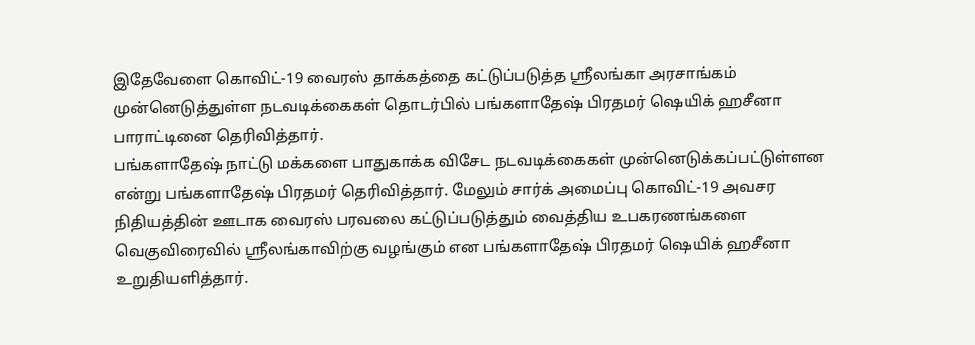இதேவேளை கொவிட்-19 வைரஸ் தாக்கத்தை கட்டுப்படுத்த ஸ்ரீலங்கா அரசாங்கம் முன்னெடுத்துள்ள நடவடிக்கைகள் தொடர்பில் பங்களாதேஷ் பிரதமர் ஷெயிக் ஹசீனா பாராட்டினை தெரிவித்தார்.
பங்களாதேஷ் நாட்டு மக்களை பாதுகாக்க விசேட நடவடிக்கைகள் முன்னெடுக்கப்பட்டுள்ளன என்று பங்களாதேஷ் பிரதமர் தெரிவித்தார். மேலும் சார்க் அமைப்பு கொவிட்-19 அவசர நிதியத்தின் ஊடாக வைரஸ் பரவலை கட்டுப்படுத்தும் வைத்திய உபகரணங்களை வெகுவிரைவில் ஸ்ரீலங்காவிற்கு வழங்கும் என பங்களாதேஷ் பிரதமர் ஷெயிக் ஹசீனா உறுதியளித்தார்.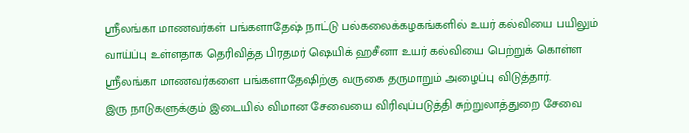ஸ்ரீலங்கா மாணவர்கள் பங்களாதேஷ் நாட்டு பல்கலைக்கழகங்களில் உயர் கல்வியை பயிலும் வாய்ப்பு உள்ளதாக தெரிவித்த பிரதமர் ஷெயிக் ஹசீனா உயர் கல்வியை பெற்றுக் கொள்ள ஸ்ரீலங்கா மாணவர்களை பங்களாதேஷிற்கு வருகை தருமாறும் அழைப்பு விடுத்தார்.
இரு நாடுகளுக்கும் இடையில் விமான சேவையை விரிவுப்படுத்தி சுற்றுலாத்துறை சேவை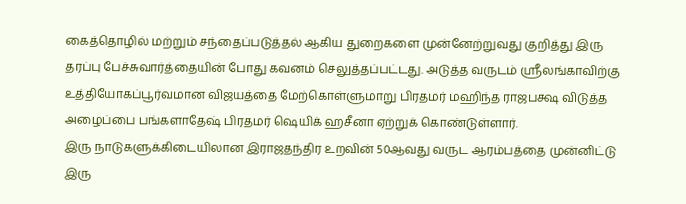கைத்தொழில் மற்றும் சந்தைப்படுத்தல் ஆகிய துறைகளை முன்னேற்றுவது குறித்து இரு தரப்பு பேச்சுவார்த்தையின் போது கவனம் செலுத்தப்பட்டது. அடுத்த வருடம் ஸ்ரீலங்காவிற்கு உத்தியோகப்பூர்வமான விஜயத்தை மேற்கொள்ளுமாறு பிரதமர் மஹிந்த ராஜபக்ஷ விடுத்த அழைப்பை பங்களாதேஷ் பிரதமர் ஷெயிக் ஹசீனா ஏற்றுக் கொண்டுள்ளார்.
இரு நாடுகளுக்கிடையிலான இராஜதந்திர உறவின் 50ஆவது வருட ஆரம்பத்தை முன்னிட்டு இரு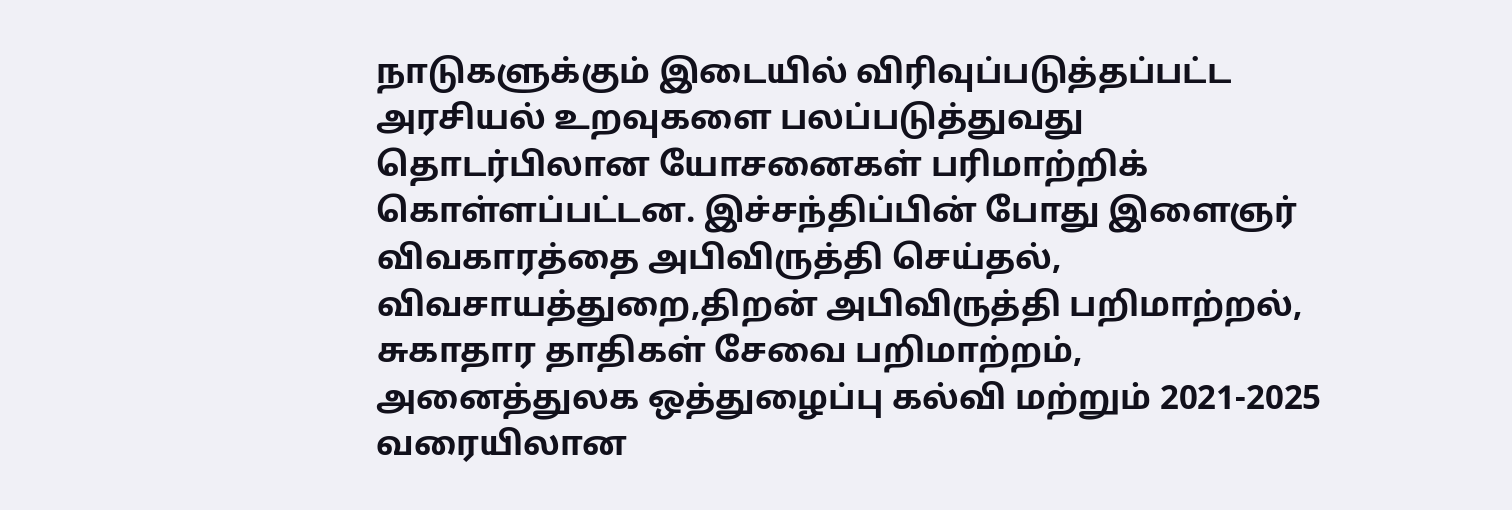நாடுகளுக்கும் இடையில் விரிவுப்படுத்தப்பட்ட அரசியல் உறவுகளை பலப்படுத்துவது தொடர்பிலான யோசனைகள் பரிமாற்றிக் கொள்ளப்பட்டன. இச்சந்திப்பின் போது இளைஞர் விவகாரத்தை அபிவிருத்தி செய்தல், விவசாயத்துறை,திறன் அபிவிருத்தி பறிமாற்றல்,
சுகாதார தாதிகள் சேவை பறிமாற்றம், அனைத்துலக ஒத்துழைப்பு கல்வி மற்றும் 2021-2025 வரையிலான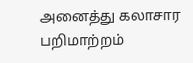அனைத்து கலாசார பறிமாற்றம்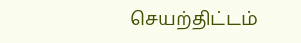செயற்திட்டம்